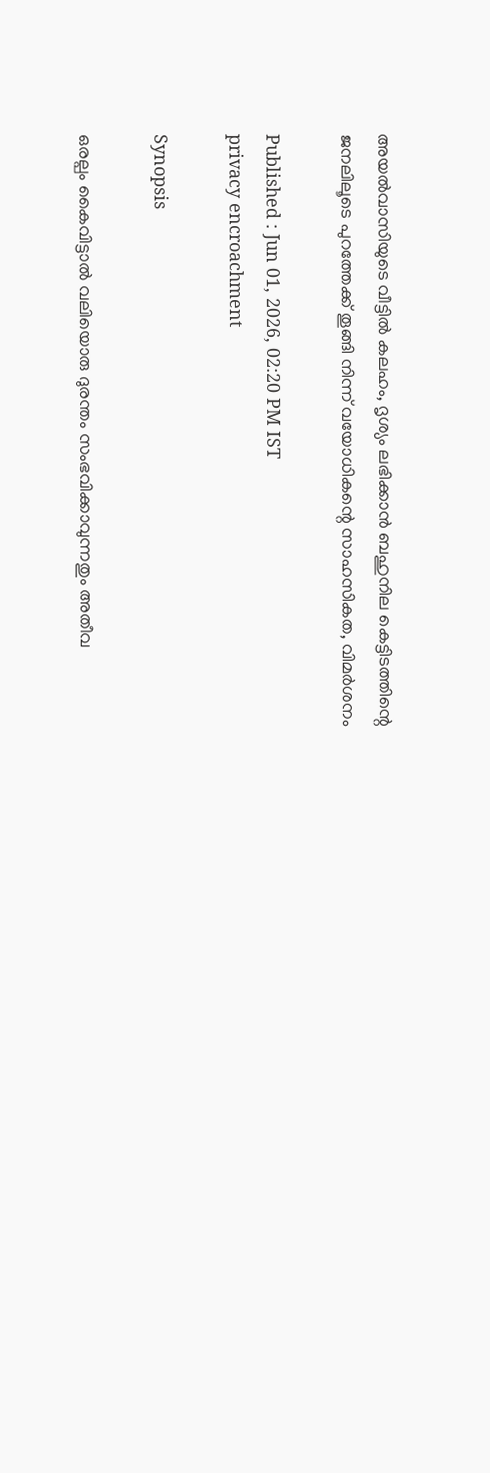അയൽവാസിയുടെ വീട്ടിൽ കലഹം, ദൃശ്യം ലഭിക്കാൻ ബഹുനില കെട്ടിടത്തിന്റെ ജനലിലൂടെ പുറത്തേക്ക് തൂങ്ങി നിന്ന് വയോധികന്റെ സാഹസികത, വിമർശനം

Published : Jun 01, 2026, 02:20 PM IST
privacy encroachment

Synopsis

ഒരല്പം കൈവിട്ടാൽ വലിയൊരു ദുരന്തം സംഭവിക്കാവുന്നതും അതീവ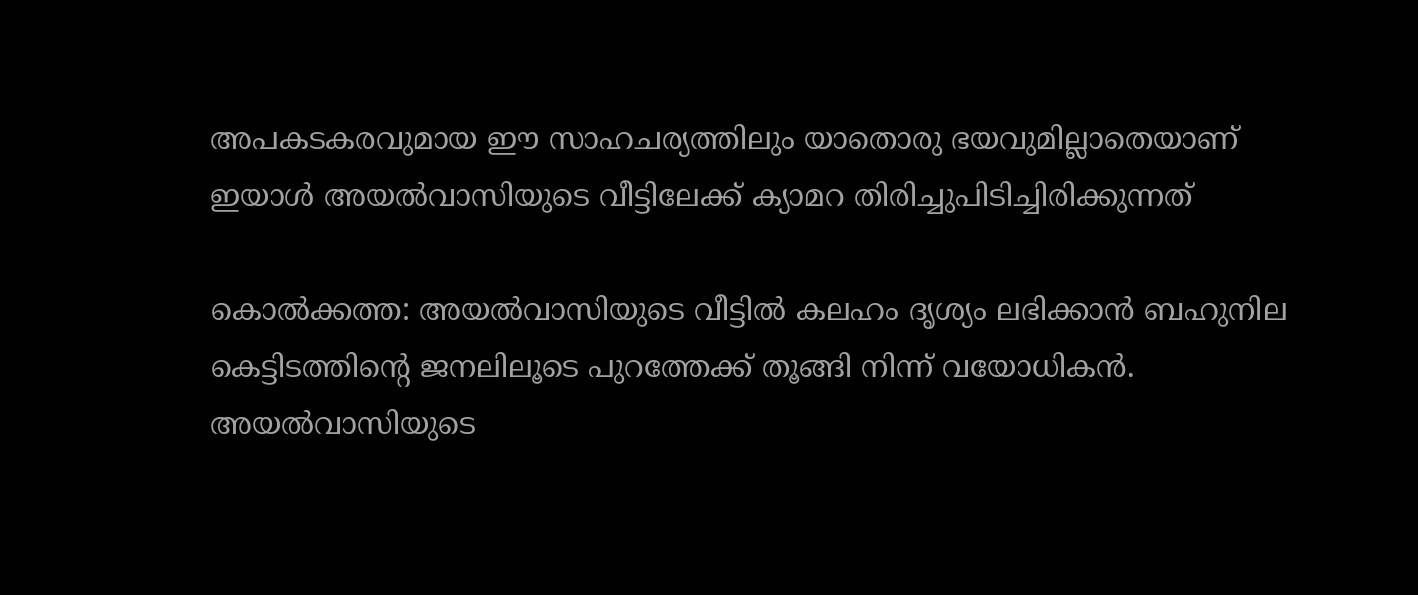അപകടകരവുമായ ഈ സാഹചര്യത്തിലും യാതൊരു ഭയവുമില്ലാതെയാണ് ഇയാൾ അയൽവാസിയുടെ വീട്ടിലേക്ക് ക്യാമറ തിരിച്ചുപിടിച്ചിരിക്കുന്നത്

കൊൽക്കത്ത: അയൽവാസിയുടെ വീട്ടിൽ കലഹം ദൃശ്യം ലഭിക്കാൻ ബഹുനില കെട്ടിടത്തിന്റെ ജനലിലൂടെ പുറത്തേക്ക് തൂങ്ങി നിന്ന് വയോധികൻ. അയൽവാസിയുടെ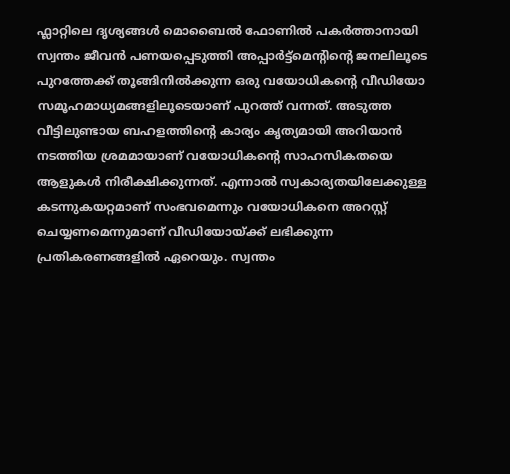ഫ്ലാറ്റിലെ ദൃശ്യങ്ങൾ മൊബൈൽ ഫോണിൽ പകർത്താനായി സ്വന്തം ജീവൻ പണയപ്പെടുത്തി അപ്പാർട്ട്മെന്റിന്റെ ജനലിലൂടെ പുറത്തേക്ക് തൂങ്ങിനിൽക്കുന്ന ഒരു വയോധികന്റെ വീഡിയോ സമൂഹമാധ്യമങ്ങളിലൂടെയാണ് പുറത്ത് വന്നത്. അടുത്ത വീട്ടിലുണ്ടായ ബഹളത്തിന്റെ കാര്യം കൃത്യമായി അറിയാൻ നടത്തിയ ശ്രമമായാണ് വയോധികന്റെ സാഹസികതയെ ആളുകൾ നിരീക്ഷിക്കുന്നത്. എന്നാൽ സ്വകാര്യതയിലേക്കുള്ള കടന്നുകയറ്റമാണ് സംഭവമെന്നും വയോധികനെ അറസ്റ്റ് ചെയ്യണമെന്നുമാണ് വീഡിയോയ്ക്ക് ലഭിക്കുന്ന പ്രതികരണങ്ങളിൽ ഏറെയും. സ്വന്തം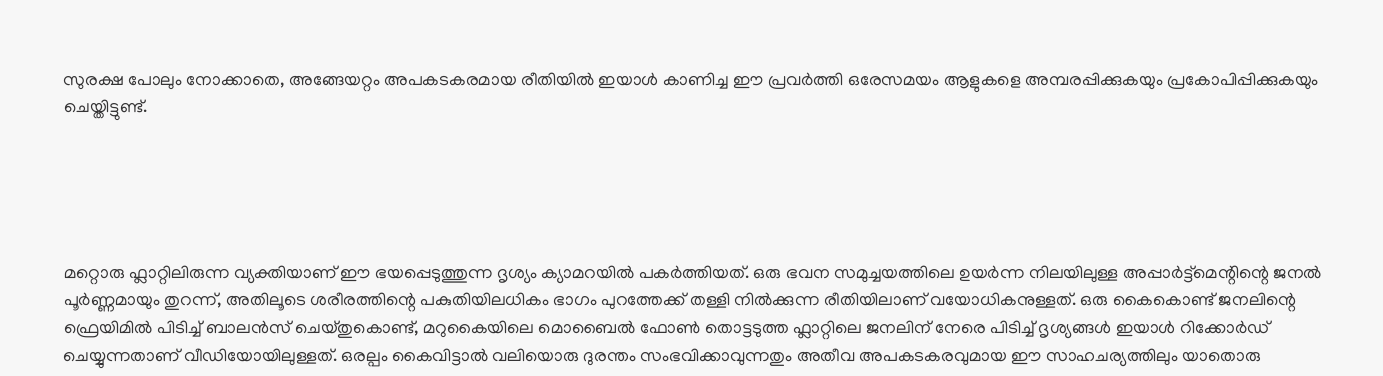സുരക്ഷ പോലും നോക്കാതെ, അങ്ങേയറ്റം അപകടകരമായ രീതിയിൽ ഇയാൾ കാണിച്ച ഈ പ്രവർത്തി ഒരേസമയം ആളുകളെ അമ്പരപ്പിക്കുകയും പ്രകോപിപ്പിക്കുകയും ചെയ്തിട്ടുണ്ട്.





മറ്റൊരു ഫ്ലാറ്റിലിരുന്ന വ്യക്തിയാണ് ഈ ഭയപ്പെടുത്തുന്ന ദൃശ്യം ക്യാമറയിൽ പകർത്തിയത്. ഒരു ഭവന സമുച്ചയത്തിലെ ഉയർന്ന നിലയിലുള്ള അപ്പാർട്ട്മെന്റിന്റെ ജനൽ പൂർണ്ണമായും തുറന്ന്, അതിലൂടെ ശരീരത്തിന്റെ പകുതിയിലധികം ഭാഗം പുറത്തേക്ക് തള്ളി നിൽക്കുന്ന രീതിയിലാണ് വയോധികനുള്ളത്. ഒരു കൈകൊണ്ട് ജനലിന്റെ ഫ്രെയിമിൽ പിടിച്ച് ബാലൻസ് ചെയ്തുകൊണ്ട്, മറുകൈയിലെ മൊബൈൽ ഫോൺ തൊട്ടടുത്ത ഫ്ലാറ്റിലെ ജനലിന് നേരെ പിടിച്ച് ദൃശ്യങ്ങൾ ഇയാൾ റിക്കോർഡ് ചെയ്യുന്നതാണ് വീഡിയോയിലുള്ളത്. ഒരല്പം കൈവിട്ടാൽ വലിയൊരു ദുരന്തം സംഭവിക്കാവുന്നതും അതീവ അപകടകരവുമായ ഈ സാഹചര്യത്തിലും യാതൊരു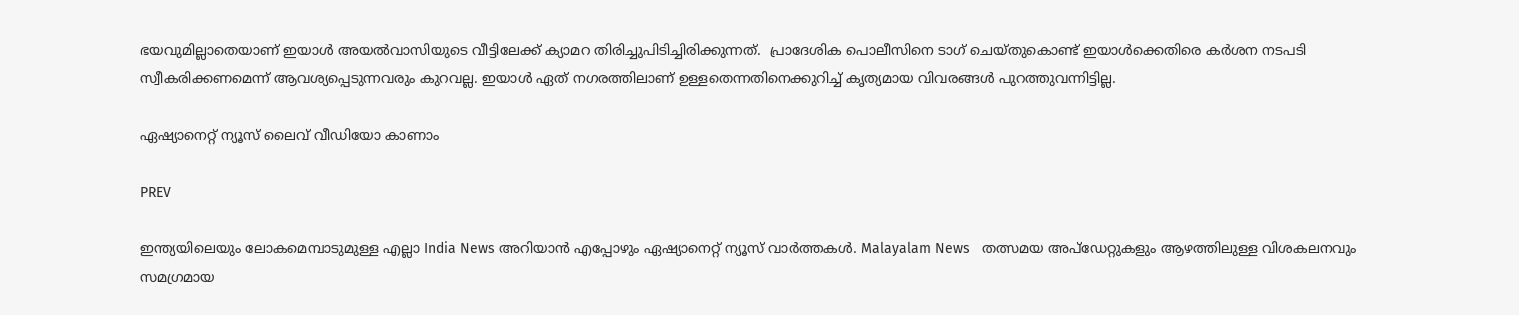ഭയവുമില്ലാതെയാണ് ഇയാൾ അയൽവാസിയുടെ വീട്ടിലേക്ക് ക്യാമറ തിരിച്ചുപിടിച്ചിരിക്കുന്നത്.  പ്രാദേശിക പൊലീസിനെ ടാഗ് ചെയ്തുകൊണ്ട് ഇയാൾക്കെതിരെ കർശന നടപടി സ്വീകരിക്കണമെന്ന് ആവശ്യപ്പെടുന്നവരും കുറവല്ല. ഇയാൾ ഏത് നഗരത്തിലാണ് ഉള്ളതെന്നതിനെക്കുറിച്ച് കൃത്യമായ വിവരങ്ങൾ പുറത്തുവന്നിട്ടില്ല.

ഏഷ്യാനെറ്റ് ന്യൂസ് ലൈവ് വീഡിയോ കാണാം

PREV

ഇന്ത്യയിലെയും ലോകമെമ്പാടുമുള്ള എല്ലാ India News അറിയാൻ എപ്പോഴും ഏഷ്യാനെറ്റ് ന്യൂസ് വാർത്തകൾ. Malayalam News   തത്സമയ അപ്‌ഡേറ്റുകളും ആഴത്തിലുള്ള വിശകലനവും സമഗ്രമായ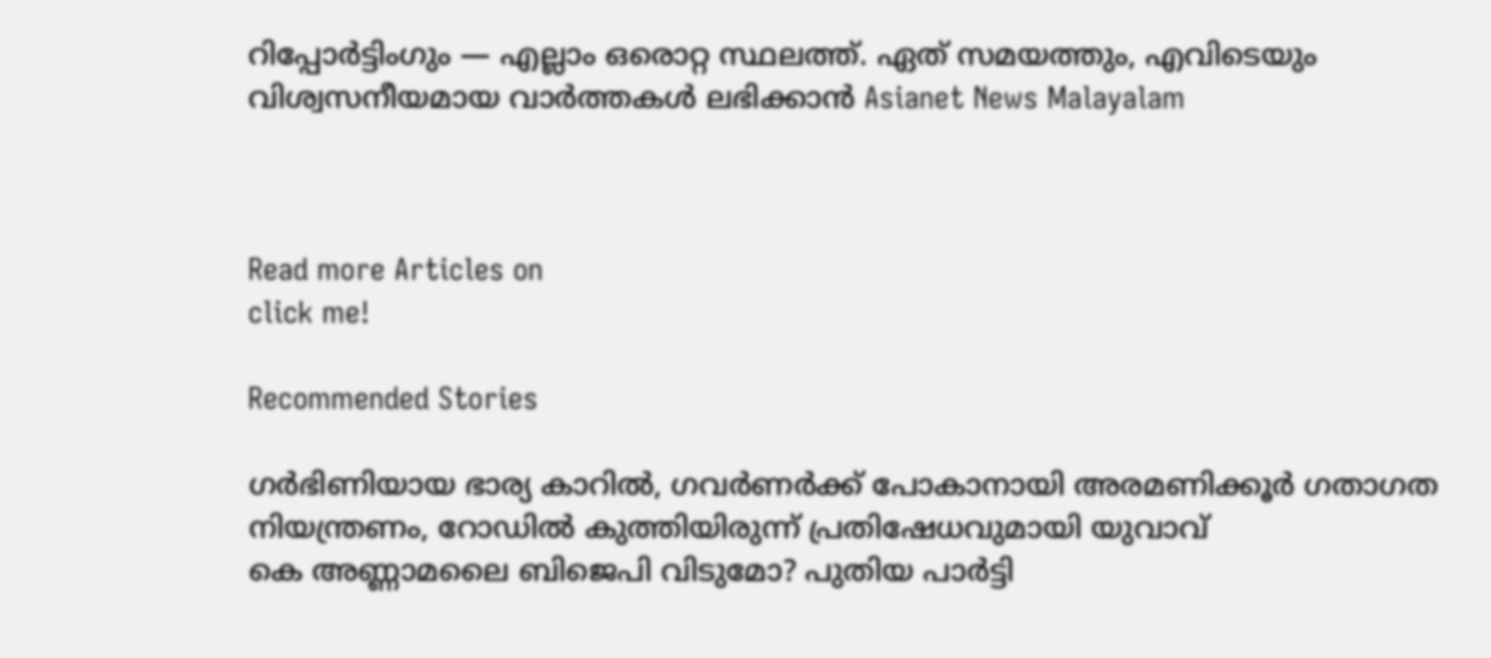റിപ്പോർട്ടിംഗും — എല്ലാം ഒരൊറ്റ സ്ഥലത്ത്. ഏത് സമയത്തും, എവിടെയും വിശ്വസനീയമായ വാർത്തകൾ ലഭിക്കാൻ Asianet News Malayalam



Read more Articles on
click me!

Recommended Stories

ഗർഭിണിയായ ഭാര്യ കാറിൽ, ഗവർണർക്ക് പോകാനായി അരമണിക്കൂർ ഗതാഗത നിയന്ത്രണം, റോഡിൽ കുത്തിയിരുന്ന് പ്രതിഷേധവുമായി യുവാവ്
കെ അണ്ണാമലൈ ബിജെപി വിടുമോ? പുതിയ പാർട്ടി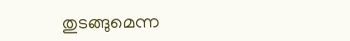തുടങ്ങുമെന്ന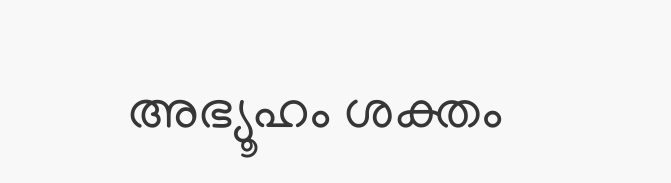അഭ്യൂഹം ശക്തം